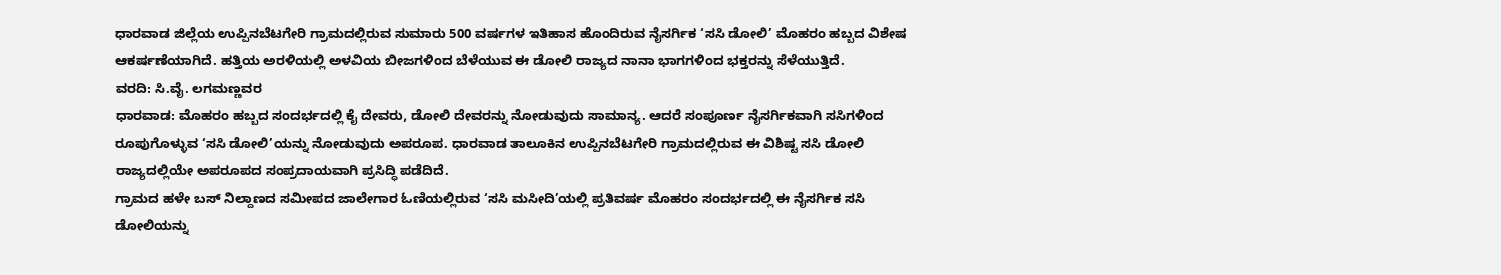ಧಾರವಾಡ ಜಿಲ್ಲೆಯ ಉಪ್ಪಿನಬೆಟಗೇರಿ ಗ್ರಾಮದಲ್ಲಿರುವ ಸುಮಾರು 500 ವರ್ಷಗಳ ಇತಿಹಾಸ ಹೊಂದಿರುವ ನೈಸರ್ಗಿಕ ‘ಸಸಿ ಡೋಲಿ’ ಮೊಹರಂ ಹಬ್ಬದ ವಿಶೇಷ ಆಕರ್ಷಣೆಯಾಗಿದೆ. ಹತ್ತಿಯ ಅರಳಿಯಲ್ಲಿ ಅಳವಿಯ ಬೀಜಗಳಿಂದ ಬೆಳೆಯುವ ಈ ಡೋಲಿ ರಾಜ್ಯದ ನಾನಾ ಭಾಗಗಳಿಂದ ಭಕ್ತರನ್ನು ಸೆಳೆಯುತ್ತಿದೆ.
ವರದಿ: ಸಿ.ವೈ. ಲಗಮಣ್ಣವರ
ಧಾರವಾಡ: ಮೊಹರಂ ಹಬ್ಬದ ಸಂದರ್ಭದಲ್ಲಿ ಕೈ ದೇವರು, ಡೋಲಿ ದೇವರನ್ನು ನೋಡುವುದು ಸಾಮಾನ್ಯ. ಆದರೆ ಸಂಪೂರ್ಣ ನೈಸರ್ಗಿಕವಾಗಿ ಸಸಿಗಳಿಂದ ರೂಪುಗೊಳ್ಳುವ ‘ಸಸಿ ಡೋಲಿ’ಯನ್ನು ನೋಡುವುದು ಅಪರೂಪ. ಧಾರವಾಡ ತಾಲೂಕಿನ ಉಪ್ಪಿನಬೆಟಗೇರಿ ಗ್ರಾಮದಲ್ಲಿರುವ ಈ ವಿಶಿಷ್ಟ ಸಸಿ ಡೋಲಿ ರಾಜ್ಯದಲ್ಲಿಯೇ ಅಪರೂಪದ ಸಂಪ್ರದಾಯವಾಗಿ ಪ್ರಸಿದ್ಧಿ ಪಡೆದಿದೆ.
ಗ್ರಾಮದ ಹಳೇ ಬಸ್ ನಿಲ್ದಾಣದ ಸಮೀಪದ ಜಾಲೇಗಾರ ಓಣಿಯಲ್ಲಿರುವ ‘ಸಸಿ ಮಸೀದಿ’ಯಲ್ಲಿ ಪ್ರತಿವರ್ಷ ಮೊಹರಂ ಸಂದರ್ಭದಲ್ಲಿ ಈ ನೈಸರ್ಗಿಕ ಸಸಿ ಡೋಲಿಯನ್ನು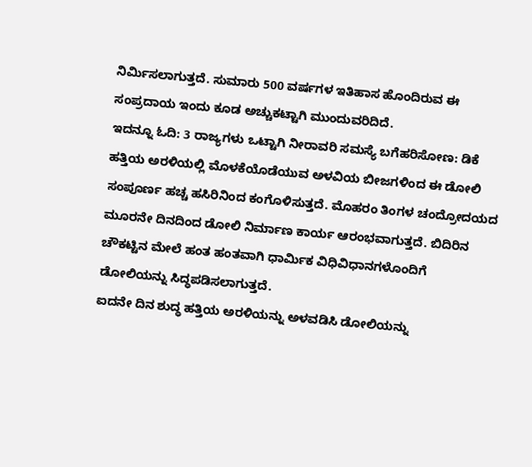ನಿರ್ಮಿಸಲಾಗುತ್ತದೆ. ಸುಮಾರು 500 ವರ್ಷಗಳ ಇತಿಹಾಸ ಹೊಂದಿರುವ ಈ ಸಂಪ್ರದಾಯ ಇಂದು ಕೂಡ ಅಚ್ಚುಕಟ್ಟಾಗಿ ಮುಂದುವರಿದಿದೆ.
ಇದನ್ನೂ ಓದಿ: 3 ರಾಜ್ಯಗಳು ಒಟ್ಟಾಗಿ ನೀರಾವರಿ ಸಮಸ್ಯೆ ಬಗೆಹರಿಸೋಣ: ಡಿಕೆ
ಹತ್ತಿಯ ಅರಳಿಯಲ್ಲಿ ಮೊಳಕೆಯೊಡೆಯುವ ಅಳವಿಯ ಬೀಜಗಳಿಂದ ಈ ಡೋಲಿ ಸಂಪೂರ್ಣ ಹಚ್ಚ ಹಸಿರಿನಿಂದ ಕಂಗೊಳಿಸುತ್ತದೆ. ಮೊಹರಂ ತಿಂಗಳ ಚಂದ್ರೋದಯದ ಮೂರನೇ ದಿನದಿಂದ ಡೋಲಿ ನಿರ್ಮಾಣ ಕಾರ್ಯ ಆರಂಭವಾಗುತ್ತದೆ. ಬಿದಿರಿನ ಚೌಕಟ್ಟಿನ ಮೇಲೆ ಹಂತ ಹಂತವಾಗಿ ಧಾರ್ಮಿಕ ವಿಧಿವಿಧಾನಗಳೊಂದಿಗೆ ಡೋಲಿಯನ್ನು ಸಿದ್ಧಪಡಿಸಲಾಗುತ್ತದೆ.
ಐದನೇ ದಿನ ಶುದ್ಧ ಹತ್ತಿಯ ಅರಳಿಯನ್ನು ಅಳವಡಿಸಿ ಡೋಲಿಯನ್ನು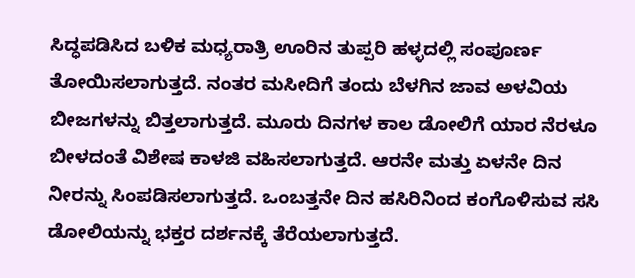ಸಿದ್ಧಪಡಿಸಿದ ಬಳಿಕ ಮಧ್ಯರಾತ್ರಿ ಊರಿನ ತುಪ್ಪರಿ ಹಳ್ಳದಲ್ಲಿ ಸಂಪೂರ್ಣ ತೋಯಿಸಲಾಗುತ್ತದೆ. ನಂತರ ಮಸೀದಿಗೆ ತಂದು ಬೆಳಗಿನ ಜಾವ ಅಳವಿಯ ಬೀಜಗಳನ್ನು ಬಿತ್ತಲಾಗುತ್ತದೆ. ಮೂರು ದಿನಗಳ ಕಾಲ ಡೋಲಿಗೆ ಯಾರ ನೆರಳೂ ಬೀಳದಂತೆ ವಿಶೇಷ ಕಾಳಜಿ ವಹಿಸಲಾಗುತ್ತದೆ. ಆರನೇ ಮತ್ತು ಏಳನೇ ದಿನ ನೀರನ್ನು ಸಿಂಪಡಿಸಲಾಗುತ್ತದೆ. ಒಂಬತ್ತನೇ ದಿನ ಹಸಿರಿನಿಂದ ಕಂಗೊಳಿಸುವ ಸಸಿ ಡೋಲಿಯನ್ನು ಭಕ್ತರ ದರ್ಶನಕ್ಕೆ ತೆರೆಯಲಾಗುತ್ತದೆ.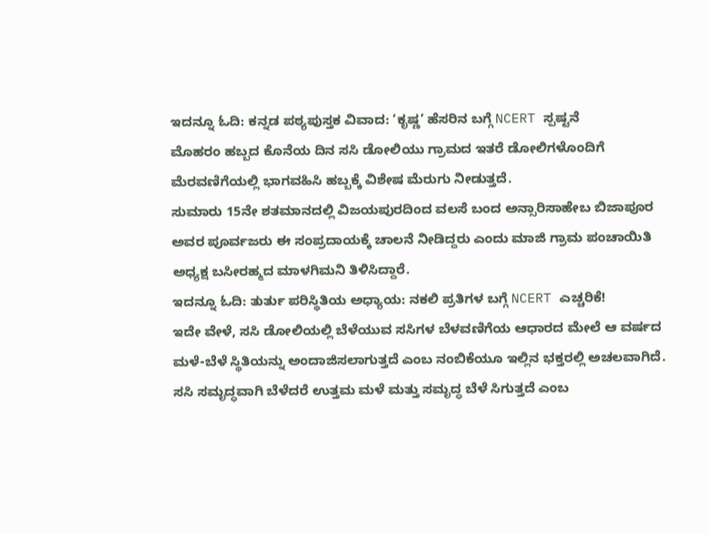ಇದನ್ನೂ ಓದಿ: ಕನ್ನಡ ಪಠ್ಯಪುಸ್ತಕ ವಿವಾದ: ‘ಕೃಷ್ಣ’ ಹೆಸರಿನ ಬಗ್ಗೆ NCERT ಸ್ಪಷ್ಟನೆ
ಮೊಹರಂ ಹಬ್ಬದ ಕೊನೆಯ ದಿನ ಸಸಿ ಡೋಲಿಯು ಗ್ರಾಮದ ಇತರೆ ಡೋಲಿಗಳೊಂದಿಗೆ ಮೆರವಣಿಗೆಯಲ್ಲಿ ಭಾಗವಹಿಸಿ ಹಬ್ಬಕ್ಕೆ ವಿಶೇಷ ಮೆರುಗು ನೀಡುತ್ತದೆ.
ಸುಮಾರು 15ನೇ ಶತಮಾನದಲ್ಲಿ ವಿಜಯಪುರದಿಂದ ವಲಸೆ ಬಂದ ಅನ್ಸಾರಿಸಾಹೇಬ ಬಿಜಾಪೂರ ಅವರ ಪೂರ್ವಜರು ಈ ಸಂಪ್ರದಾಯಕ್ಕೆ ಚಾಲನೆ ನೀಡಿದ್ದರು ಎಂದು ಮಾಜಿ ಗ್ರಾಮ ಪಂಚಾಯಿತಿ ಅಧ್ಯಕ್ಷ ಬಸೀರಹ್ಮದ ಮಾಳಗಿಮನಿ ತಿಳಿಸಿದ್ದಾರೆ.
ಇದನ್ನೂ ಓದಿ: ತುರ್ತು ಪರಿಸ್ಥಿತಿಯ ಅಧ್ಯಾಯ: ನಕಲಿ ಪ್ರತಿಗಳ ಬಗ್ಗೆ NCERT ಎಚ್ಚರಿಕೆ!
ಇದೇ ವೇಳೆ, ಸಸಿ ಡೋಲಿಯಲ್ಲಿ ಬೆಳೆಯುವ ಸಸಿಗಳ ಬೆಳವಣಿಗೆಯ ಆಧಾರದ ಮೇಲೆ ಆ ವರ್ಷದ ಮಳೆ-ಬೆಳೆ ಸ್ಥಿತಿಯನ್ನು ಅಂದಾಜಿಸಲಾಗುತ್ತದೆ ಎಂಬ ನಂಬಿಕೆಯೂ ಇಲ್ಲಿನ ಭಕ್ತರಲ್ಲಿ ಅಚಲವಾಗಿದೆ. ಸಸಿ ಸಮೃದ್ಧವಾಗಿ ಬೆಳೆದರೆ ಉತ್ತಮ ಮಳೆ ಮತ್ತು ಸಮೃದ್ಧ ಬೆಳೆ ಸಿಗುತ್ತದೆ ಎಂಬ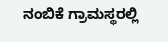ನಂಬಿಕೆ ಗ್ರಾಮಸ್ಥರಲ್ಲಿ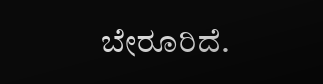ಬೇರೂರಿದೆ.